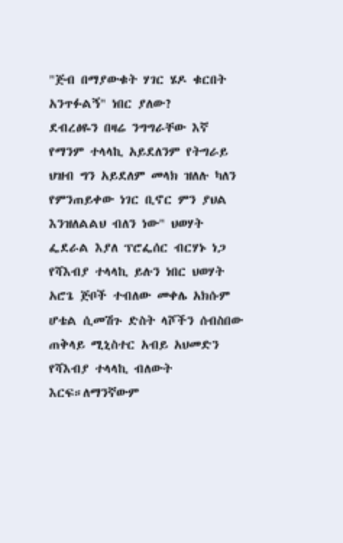"ጅብ በማያውቁት ሃገር ሄዶ ቁርበት አንጥፉልኝ" ነበር ያለው?
ደብረፅዬን በዛሬ ንግግራቸው እኛ የማንም ተላላኪ አይደለንም የትግራይ ህዝብ ግን አይደለም መላክ ዝለሉ ካለን የምንጠይቀው ነገር ቢኖር ምን ያህል እንዝለልልህ ብለን ነው" ህወሃት ፌደራል እያለ ፕሮፌሰር ብርሃኑ ነጋ የሻእብያ ተላላኪ ይሉን ነበር ህወሃት አሮጌ ጅቦች ተብለው መቀሌ አክሱም ሆቴል ሲመሽጉ ድስት ላሾችን ሰብስበው ጠቅላይ ሚኒስተር አብይ አህመድን የሻእብያ ተላላኪ ብለውት እርፍ።ለማንኛውም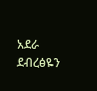አደራ ደብረፅዬን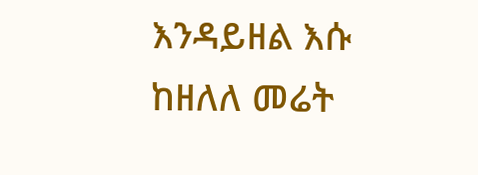እንዳይዘል እሱ ከዘለለ መሬት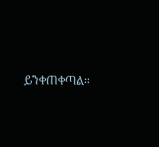ይንቀጠቀጣል።